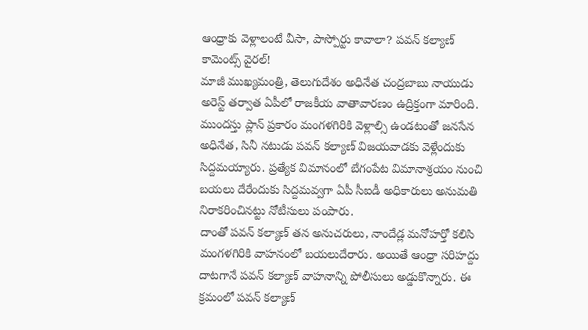ఆంధ్రాకు వెళ్లాలంటే వీసా, పాస్పోర్టు కావాలా? పవన్ కల్యాణ్ కామెంట్స్ వైరల్!
మాజీ ముఖ్యమంత్రి, తెలుగుదేశం అధినేత చంద్రబాబు నాయుడు అరెస్ట్ తర్వాత ఏపీలో రాజకీయ వాతావారణం ఉద్రిక్తంగా మారింది. ముందస్తు ప్లాన్ ప్రకారం మంగళగిరికి వెళ్లాల్సి ఉండటంతో జనసేన అధినేత, సినీ నటుడు పవన్ కల్యాణ్ విజయవాడకు వెళ్లేందుకు సిద్దమయ్యారు. ప్రత్యేక విమానంలో బేగంపేట విమానాశ్రయం నుంచి బయలు దేరేందుకు సిద్దమవ్వగా ఏపీ సీఐడీ అధికారులు అనుమతి నిరాకరించినట్టు నోటీసులు పంపారు.
దాంతో పవన్ కల్యాణ్ తన అనుచరులు, నాందేడ్ల మనోహర్తో కలిసి మంగళగిరికి వాహనంలో బయలుదేరారు. అయితే ఆంధ్రా సరిహద్దు దాటగానే పవన్ కల్యాణ్ వాహనాన్ని పోలీసులు అడ్డుకొన్నారు. ఈ క్రమంలో పవన్ కల్యాణ్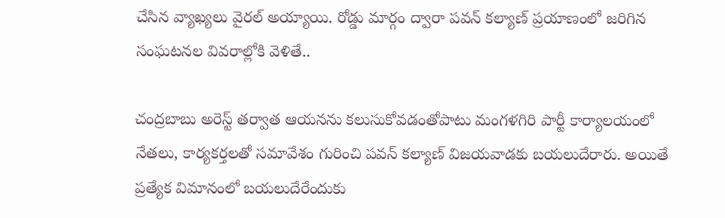చేసిన వ్యాఖ్యలు వైరల్ అయ్యాయి. రోడ్డు మార్గం ద్వారా పవన్ కల్యాణ్ ప్రయాణంలో జరిగిన సంఘటనల వివరాల్లోకి వెళితే..

చంద్రబాబు అరెస్ట్ తర్వాత ఆయనను కలుసుకోవడంతోపాటు మంగళగిరి పార్టీ కార్యాలయంలో నేతలు, కార్యకర్తలతో సమావేశం గురించి పవన్ కల్యాణ్ విజయవాడకు బయలుదేరారు. అయితే ప్రత్యేక విమానంలో బయలుదేరేందుకు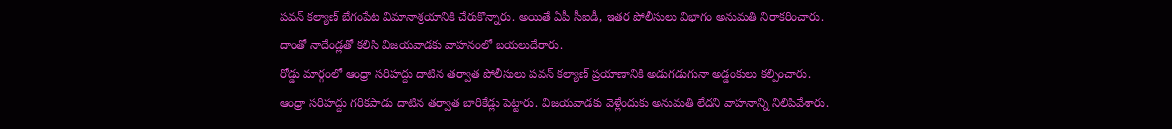పవన్ కల్యాణ్ బేగంపేట విమానాశ్రయానికి చేరుకొన్నారు. అయితే ఏపీ సీఐడీ, ఇతర పోలీసులు విభాగం అనుమతి నిరాకరించారు. దాంతో నాదేండ్లతో కలిసి విజయవాడకు వాహనంలో బయలుదేరారు.
రోడ్డు మార్గంలో ఆంధ్రా సరిహద్దు దాటిన తర్వాత పోలీసులు పవన్ కల్యాణ్ ప్రయాణానికి అడుగడుగునా అడ్డంకులు కల్పించారు. ఆంధ్రా సరిహద్దు గరికపాడు దాటిన తర్వాత బారికేడ్లు పెట్టారు. విజయవాడకు వెళ్లేందుకు అనుమతి లేదని వాహనాన్ని నిలిపివేశారు.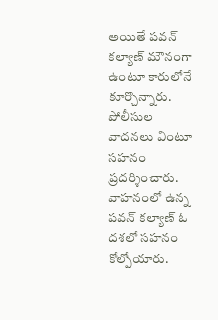అయితే పవన్ కల్యాణ్ మౌనంగా ఉంటూ కారులోనే కూర్చొన్నారు. పోలీసుల వాదనలు వింటూ సహనం ప్రదర్శించారు.
వాహనంలో ఉన్న పవన్ కల్యాణ్ ఓ దశలో సహనం కోల్పోయారు.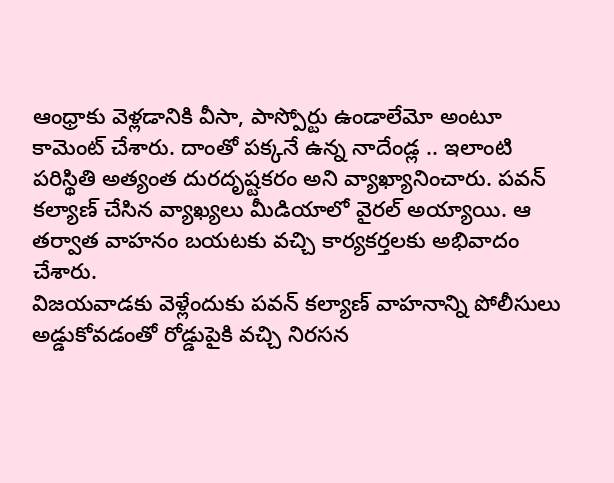ఆంధ్రాకు వెళ్లడానికి వీసా, పాస్పోర్టు ఉండాలేమో అంటూ కామెంట్ చేశారు. దాంతో పక్కనే ఉన్న నాదేండ్ల .. ఇలాంటి పరిస్థితి అత్యంత దురదృష్టకరం అని వ్యాఖ్యానించారు. పవన్ కల్యాణ్ చేసిన వ్యాఖ్యలు మీడియాలో వైరల్ అయ్యాయి. ఆ తర్వాత వాహనం బయటకు వచ్చి కార్యకర్తలకు అభివాదం చేశారు.
విజయవాడకు వెళ్లేందుకు పవన్ కల్యాణ్ వాహనాన్ని పోలీసులు అడ్డుకోవడంతో రోడ్డుపైకి వచ్చి నిరసన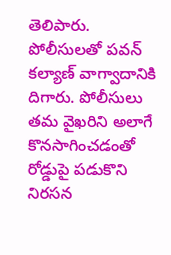తెలిపారు. పోలీసులతో పవన్ కల్యాణ్ వాగ్వాదానికి దిగారు. పోలీసులు తమ వైఖరిని అలాగే కొనసాగించడంతో రోడ్డుపై పడుకొని నిరసన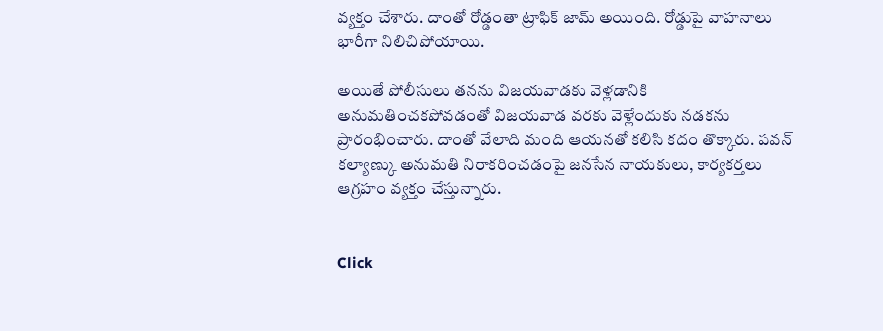వ్యక్తం చేశారు. దాంతో రోడ్డంతా ట్రాఫిక్ జామ్ అయింది. రోడ్డుపై వాహనాలు భారీగా నిలిచిపోయాయి.

అయితే పోలీసులు తనను విజయవాడకు వెళ్లడానికి అనుమతించకపోవడంతో విజయవాడ వరకు వెళ్లేందుకు నడకను ప్రారంభించారు. దాంతో వేలాది మంది ఆయనతో కలిసి కదం తొక్కారు. పవన్ కల్యాణ్కు అనుమతి నిరాకరించడంపై జనసేన నాయకులు, కార్యకర్తలు ఆగ్రహం వ్యక్తం చేస్తున్నారు.


Click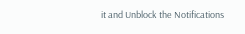it and Unblock the Notifications